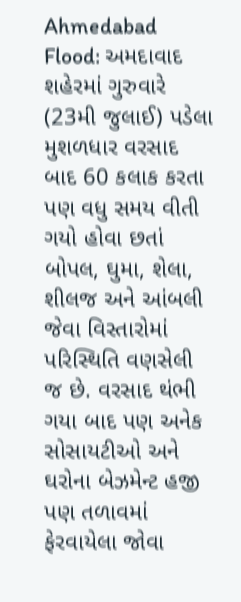Ahmedabad Flood: અમદાવાદ શહેરમાં ગુરુવારે (23મી જુલાઈ) પડેલા મુશળધાર વરસાદ બાદ 60 કલાક કરતા પણ વધુ સમય વીતી ગયો હોવા છતાં બોપલ, ઘુમા, શેલા, શીલજ અને આંબલી જેવા વિસ્તારોમાં પરિસ્થિતિ વણસેલી જ છે. વરસાદ થંભી ગયા બાદ પણ અનેક સોસાયટીઓ અને ઘરોના બેઝમેન્ટ હજી પણ તળાવમાં ફેરવાયેલા જોવા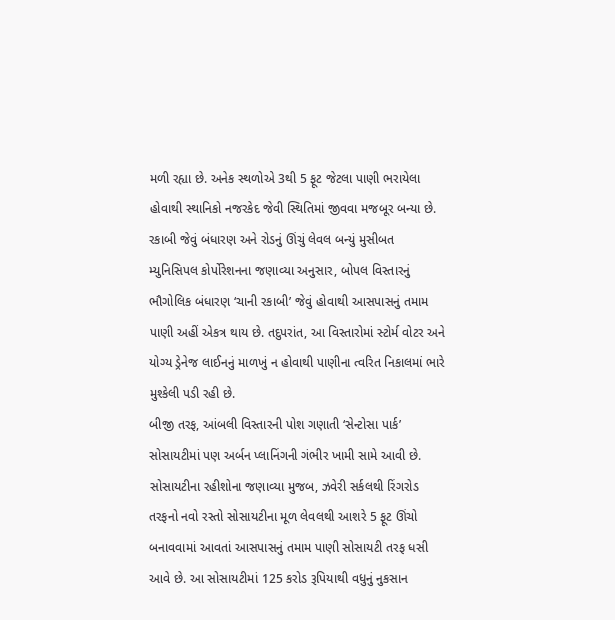મળી રહ્યા છે. અનેક સ્થળોએ 3થી 5 ફૂટ જેટલા પાણી ભરાયેલા હોવાથી સ્થાનિકો નજરકેદ જેવી સ્થિતિમાં જીવવા મજબૂર બન્યા છે.
રકાબી જેવું બંધારણ અને રોડનું ઊંચું લેવલ બન્યું મુસીબત
મ્યુનિસિપલ કોર્પોરેશનના જણાવ્યા અનુસાર, બોપલ વિસ્તારનું ભૌગોલિક બંધારણ ‘ચાની રકાબી’ જેવું હોવાથી આસપાસનું તમામ પાણી અહીં એકત્ર થાય છે. તદુપરાંત, આ વિસ્તારોમાં સ્ટોર્મ વોટર અને યોગ્ય ડ્રેનેજ લાઈનનું માળખું ન હોવાથી પાણીના ત્વરિત નિકાલમાં ભારે મુશ્કેલી પડી રહી છે.
બીજી તરફ, આંબલી વિસ્તારની પોશ ગણાતી ‘સેન્ટોસા પાર્ક’ સોસાયટીમાં પણ અર્બન પ્લાનિંગની ગંભીર ખામી સામે આવી છે. સોસાયટીના રહીશોના જણાવ્યા મુજબ, ઝવેરી સર્કલથી રિંગરોડ તરફનો નવો રસ્તો સોસાયટીના મૂળ લેવલથી આશરે 5 ફૂટ ઊંચો બનાવવામાં આવતાં આસપાસનું તમામ પાણી સોસાયટી તરફ ધસી આવે છે. આ સોસાયટીમાં 125 કરોડ રૂપિયાથી વધુનું નુકસાન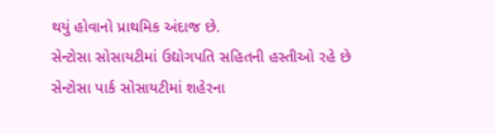થયું હોવાનો પ્રાથમિક અંદાજ છે.
સેન્ટોસા સોસાયટીમાં ઉદ્યોગપતિ સહિતની હસ્તીઓ રહે છે
સેન્ટોસા પાર્ક સોસાયટીમાં શહેરના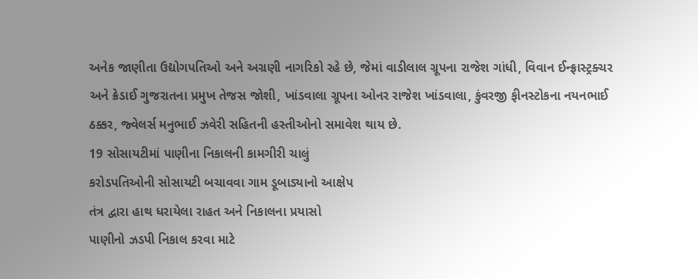અનેક જાણીતા ઉદ્યોગપતિઓ અને અગ્રણી નાગરિકો રહે છે, જેમાં વાડીલાલ ગ્રૂપના રાજેશ ગાંધી, વિવાન ઈન્ફ્રાસ્ટ્રક્ચર અને ક્રેડાઈ ગુજરાતના પ્રમુખ તેજસ જોશી, ખાંડવાલા ગ્રૂપના ઓનર રાજેશ ખાંડવાલા, કુંવરજી ફીનસ્ટોકના નયનભાઈ ઠક્કર, જ્વેલર્સ મનુભાઈ ઝવેરી સહિતની હસ્તીઓનો સમાવેશ થાય છે.
19 સોસાયટીમાં પાણીના નિકાલની કામગીરી ચાલું
કરોડપતિઓની સોસાયટી બચાવવા ગામ ડૂબાડ્યાનો આક્ષેપ
તંત્ર દ્વારા હાથ ધરાયેલા રાહત અને નિકાલના પ્રયાસો
પાણીનો ઝડપી નિકાલ કરવા માટે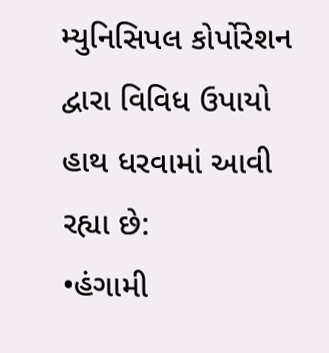મ્યુનિસિપલ કોર્પોરેશન દ્વારા વિવિધ ઉપાયો હાથ ધરવામાં આવી રહ્યા છે:
•હંગામી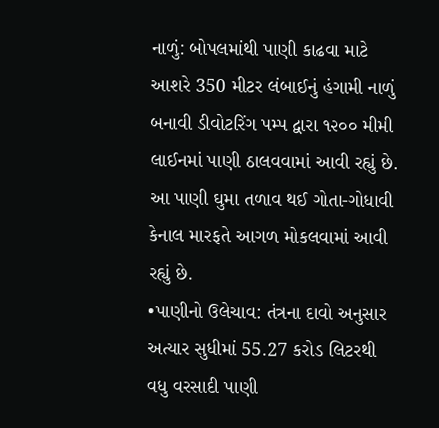નાળું: બોપલમાંથી પાણી કાઢવા માટે આશરે 350 મીટર લંબાઈનું હંગામી નાળું બનાવી ડીવોટરિંગ પમ્પ દ્વારા ૧૨૦૦ મીમી લાઈનમાં પાણી ઠાલવવામાં આવી રહ્યું છે. આ પાણી ઘુમા તળાવ થઈ ગોતા-ગોધાવી કેનાલ મારફતે આગળ મોકલવામાં આવી રહ્યું છે.
•પાણીનો ઉલેચાવ: તંત્રના દાવો અનુસાર અત્યાર સુધીમાં 55.27 કરોડ લિટરથી વધુ વરસાદી પાણી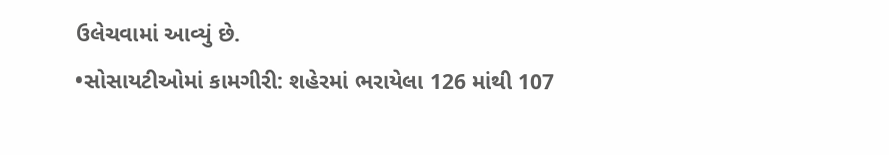ઉલેચવામાં આવ્યું છે.
•સોસાયટીઓમાં કામગીરી: શહેરમાં ભરાયેલા 126 માંથી 107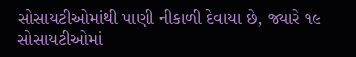સોસાયટીઓમાંથી પાણી નીકાળી દેવાયા છે, જ્યારે ૧૯ સોસાયટીઓમાં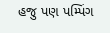હજુ પણ પમ્પિંગ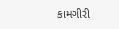કામગીરી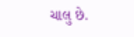ચાલુ છે.